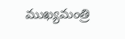ముఖ్యమంత్రి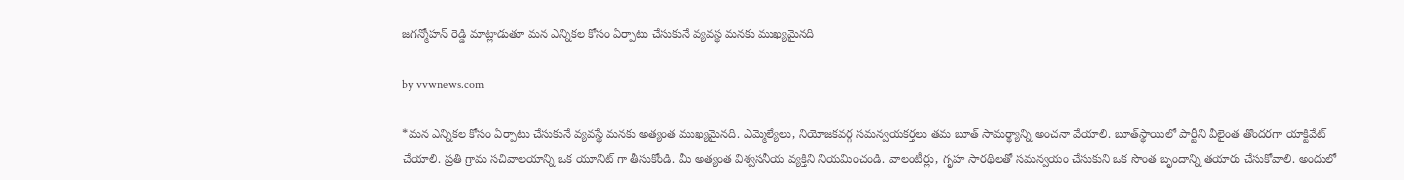జగన్మోహన్ రెడ్డి మాట్లాడుతూ మన ఎన్నికల కోసం ఏర్పాటు చేసుకునే వ్యవస్థ మనకు ముఖ్యమైనది

by vvwnews.com

*మన ఎన్నికల కోసం ఏర్పాటు చేసుకునే వ్యవస్థే మనకు అత్యంత ముఖ్యమైనది. ఎమ్మెల్యేలు, నియోజకవర్గ సమన్వయకర్తలు తమ బూత్ సామర్థ్యాన్ని అంచనా వేయాలి. బూత్‌స్థాయిలో పార్టీని వీలైంత తొందరగా యాక్టివేట్‌ చేయాలి. ప్రతి గ్రామ సచివాలయాన్ని ఒక యూనిట్ గా తీసుకోండి. మీ అత్యంత విశ్వసనీయ వ్యక్తిని నియమించండి. వాలంటీర్లు, గృహ సారథిలతో సమన్వయం చేసుకుని ఒక సొంత బృందాన్ని తయారు చేసుకోవాలి. అందులో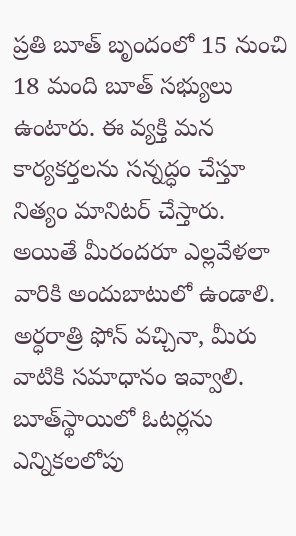ప్రతి బూత్ బృందంలో 15 నుంచి 18 మంది బూత్ సభ్యులు ఉంటారు. ఈ వ్యక్తి మన కార్యకర్తలను సన్నద్ధం చేస్తూ నిత్యం మానిటర్ చేస్తారు. అయితే మీరందరూ ఎల్లవేళలా వారికి అందుబాటులో ఉండాలి. అర్ధరాత్రి ఫోన్ వచ్చినా, మీరు వాటికి సమాధానం ఇవ్వాలి. బూత్‌స్థాయిలో ఓటర్లను ఎన్నికలలోపు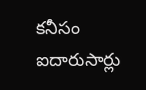కనీసం ఐదారుసార్లు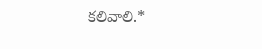కలివాలి.*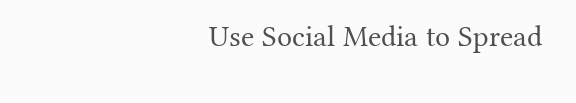Use Social Media to Spread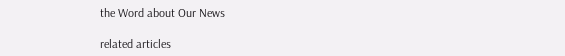the Word about Our News

related articles